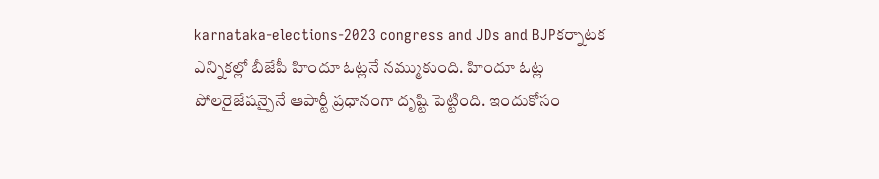karnataka-elections-2023 congress and JDs and BJPకర్నాటక ఎన్నికల్లో బీజేపీ హిందూ ఓట్లనే నమ్ముకుంది. హిందూ ఓట్ల పోలరైజేషన్పైనే ఆపార్టీ ప్రధానంగా దృష్టి పెట్టింది. ఇందుకోసం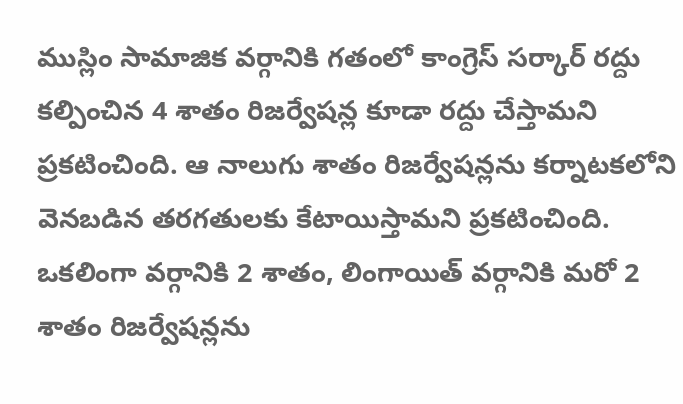ముస్లిం సామాజిక వర్గానికి గతంలో కాంగ్రెస్ సర్కార్ రద్దు కల్పించిన 4 శాతం రిజర్వేషన్ల కూడా రద్దు చేస్తామని ప్రకటించింది. ఆ నాలుగు శాతం రిజర్వేషన్లను కర్నాటకలోని వెనబడిన తరగతులకు కేటాయిస్తామని ప్రకటించింది.
ఒకలింగా వర్గానికి 2 శాతం, లింగాయిత్ వర్గానికి మరో 2 శాతం రిజర్వేషన్లను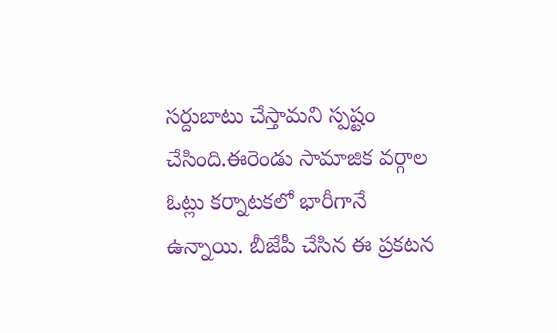సర్దుబాటు చేస్తామని స్పష్టం చేసింది.ఈరెండు సామాజిక వర్గాల ఓట్లు కర్నాటకలో భారీగానే ఉన్నాయి. బీజేపీ చేసిన ఈ ప్రకటన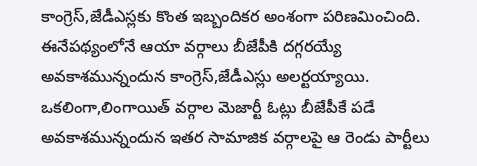కాంగ్రెస్,జేడీఎస్లకు కొంత ఇబ్బందికర అంశంగా పరిణమించింది.
ఈనేపథ్యంలోనే ఆయా వర్గాలు బీజేపీకి దగ్గరయ్యే అవకాశమున్నందున కాంగ్రెస్,జేడీఎస్లు అలర్టయ్యాయి. ఒకలింగా,లింగాయిత్ వర్గాల మెజార్టీ ఓట్లు బీజేపీకే పడే అవకాశమున్నందున ఇతర సామాజిక వర్గాలపై ఆ రెండు పార్టీలు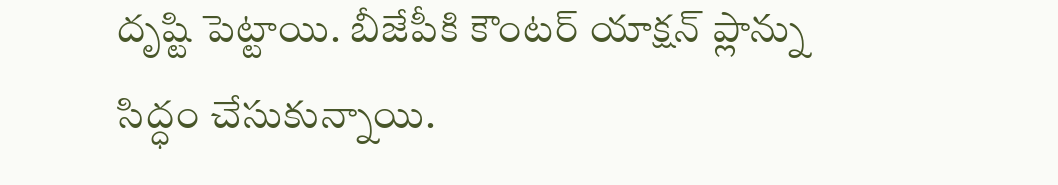దృష్టి పెట్టాయి. బీజేపీకి కౌంటర్ యాక్షన్ ప్లాన్ను సిద్ధం చేసుకున్నాయి.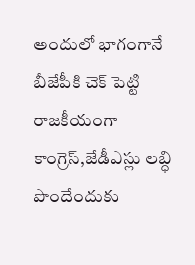అందులో భాగంగానే బీజేపీకి చెక్ పెట్టి రాజకీయంగా కాంగ్రెస్,జేడీఎస్లు లబ్ధి పొందేందుకు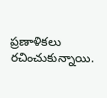ప్రణాళికలు రచించుకున్నాయి.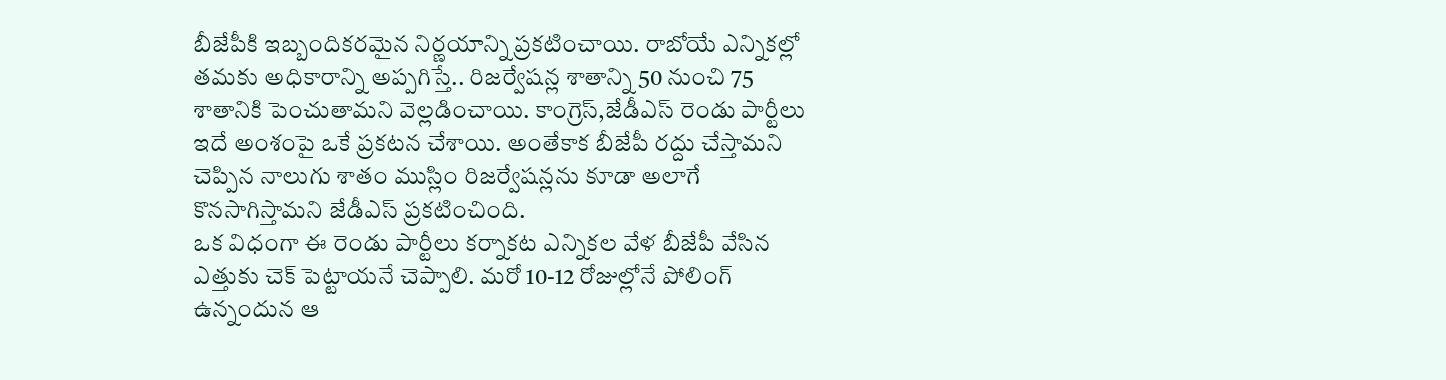బీజేపీకి ఇబ్బందికరమైన నిర్ణయాన్ని ప్రకటించాయి. రాబోయే ఎన్నికల్లో తమకు అధికారాన్ని అప్పగిస్తే.. రిజర్వేషన్ల శాతాన్ని 50 నుంచి 75 శాతానికి పెంచుతామని వెల్లడించాయి. కాంగ్రెస్,జేడీఎస్ రెండు పార్టీలు ఇదే అంశంపై ఒకే ప్రకటన చేశాయి. అంతేకాక బీజేపీ రద్దు చేస్తామని చెప్పిన నాలుగు శాతం ముస్లిం రిజర్వేషన్లను కూడా అలాగే కొనసాగిస్తామని జేడీఎస్ ప్రకటించింది.
ఒక విధంగా ఈ రెండు పార్టీలు కర్నాకట ఎన్నికల వేళ బీజేపీ వేసిన ఎత్తుకు చెక్ పెట్టాయనే చెప్పాలి. మరో 10-12 రోజుల్లోనే పోలింగ్ ఉన్నందున ఆ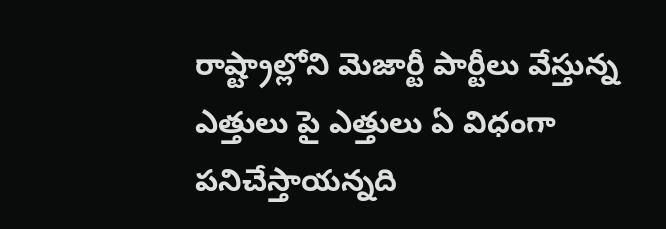రాష్ట్రాల్లోని మెజార్టీ పార్టీలు వేస్తున్న ఎత్తులు పై ఎత్తులు ఏ విధంగా పనిచేస్తాయన్నది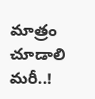మాత్రం చూడాలి మరీ..!